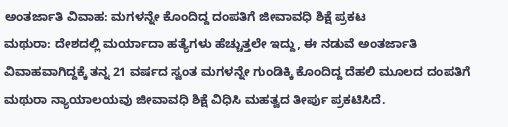ಅಂತರ್ಜಾತಿ ವಿವಾಹ: ಮಗಳನ್ನೇ ಕೊಂದಿದ್ದ ದಂಪತಿಗೆ ಜೀವಾವಧಿ ಶಿಕ್ಷೆ ಪ್ರಕಟ
ಮಥುರಾ: ದೇಶದಲ್ಲಿ ಮರ್ಯಾದಾ ಹತ್ಯೆಗಳು ಹೆಚ್ಚುತ್ತಲೇ ಇದ್ದು, ಈ ನಡುವೆ ಅಂತರ್ಜಾತಿ ವಿವಾಹವಾಗಿದ್ದಕ್ಕೆ ತನ್ನ 21 ವರ್ಷದ ಸ್ವಂತ ಮಗಳನ್ನೇ ಗುಂಡಿಕ್ಕಿ ಕೊಂದಿದ್ದ ದೆಹಲಿ ಮೂಲದ ದಂಪತಿಗೆ ಮಥುರಾ ನ್ಯಾಯಾಲಯವು ಜೀವಾವಧಿ ಶಿಕ್ಷೆ ವಿಧಿಸಿ ಮಹತ್ವದ ತೀರ್ಪು ಪ್ರಕಟಿಸಿದೆ.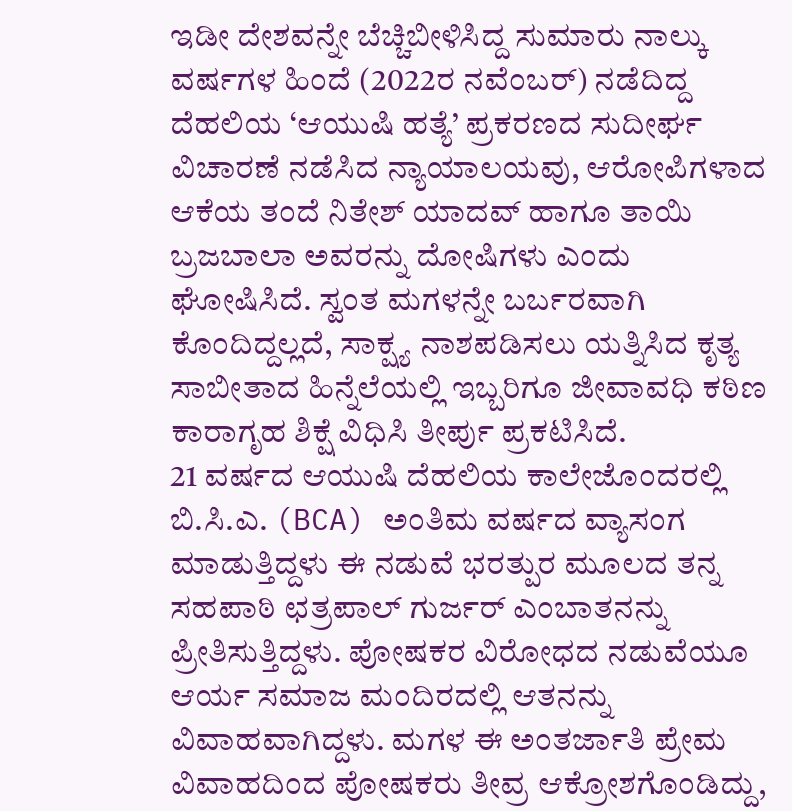ಇಡೀ ದೇಶವನ್ನೇ ಬೆಚ್ಚಿಬೀಳಿಸಿದ್ದ ಸುಮಾರು ನಾಲ್ಕು ವರ್ಷಗಳ ಹಿಂದೆ (2022ರ ನವೆಂಬರ್) ನಡೆದಿದ್ದ ದೆಹಲಿಯ ‘ಆಯುಷಿ ಹತ್ಯೆ’ ಪ್ರಕರಣದ ಸುದೀರ್ಘ ವಿಚಾರಣೆ ನಡೆಸಿದ ನ್ಯಾಯಾಲಯವು, ಆರೋಪಿಗಳಾದ ಆಕೆಯ ತಂದೆ ನಿತೇಶ್ ಯಾದವ್ ಹಾಗೂ ತಾಯಿ ಬ್ರಜಬಾಲಾ ಅವರನ್ನು ದೋಷಿಗಳು ಎಂದು ಘೋಷಿಸಿದೆ. ಸ್ವಂತ ಮಗಳನ್ನೇ ಬರ್ಬರವಾಗಿ ಕೊಂದಿದ್ದಲ್ಲದೆ, ಸಾಕ್ಷ್ಯ ನಾಶಪಡಿಸಲು ಯತ್ನಿಸಿದ ಕೃತ್ಯ ಸಾಬೀತಾದ ಹಿನ್ನೆಲೆಯಲ್ಲಿ ಇಬ್ಬರಿಗೂ ಜೀವಾವಧಿ ಕಠಿಣ ಕಾರಾಗೃಹ ಶಿಕ್ಷೆ ವಿಧಿಸಿ ತೀರ್ಪು ಪ್ರಕಟಿಸಿದೆ.
21 ವರ್ಷದ ಆಯುಷಿ ದೆಹಲಿಯ ಕಾಲೇಜೊಂದರಲ್ಲಿ ಬಿ.ಸಿ.ಎ. (BCA) ಅಂತಿಮ ವರ್ಷದ ವ್ಯಾಸಂಗ ಮಾಡುತ್ತಿದ್ದಳು ಈ ನಡುವೆ ಭರತ್ಪುರ ಮೂಲದ ತನ್ನ ಸಹಪಾಠಿ ಛತ್ರಪಾಲ್ ಗುರ್ಜರ್ ಎಂಬಾತನನ್ನು ಪ್ರೀತಿಸುತ್ತಿದ್ದಳು. ಪೋಷಕರ ವಿರೋಧದ ನಡುವೆಯೂ ಆರ್ಯ ಸಮಾಜ ಮಂದಿರದಲ್ಲಿ ಆತನನ್ನು ವಿವಾಹವಾಗಿದ್ದಳು. ಮಗಳ ಈ ಅಂತರ್ಜಾತಿ ಪ್ರೇಮ ವಿವಾಹದಿಂದ ಪೋಷಕರು ತೀವ್ರ ಆಕ್ರೋಶಗೊಂಡಿದ್ದು,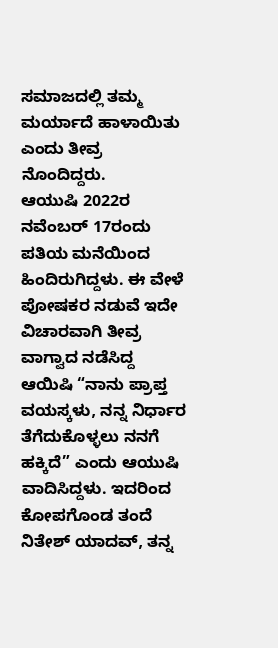ಸಮಾಜದಲ್ಲಿ ತಮ್ಮ ಮರ್ಯಾದೆ ಹಾಳಾಯಿತು ಎಂದು ತೀವ್ರ ನೊಂದಿದ್ದರು.
ಆಯುಷಿ 2022ರ ನವೆಂಬರ್ 17ರಂದು ಪತಿಯ ಮನೆಯಿಂದ ಹಿಂದಿರುಗಿದ್ದಳು. ಈ ವೇಳೆ ಪೋಷಕರ ನಡುವೆ ಇದೇ ವಿಚಾರವಾಗಿ ತೀವ್ರ ವಾಗ್ವಾದ ನಡೆಸಿದ್ದ ಆಯಿಷಿ “ನಾನು ಪ್ರಾಪ್ತ ವಯಸ್ಕಳು, ನನ್ನ ನಿರ್ಧಾರ ತೆಗೆದುಕೊಳ್ಳಲು ನನಗೆ ಹಕ್ಕಿದೆ” ಎಂದು ಆಯುಷಿ ವಾದಿಸಿದ್ದಳು. ಇದರಿಂದ ಕೋಪಗೊಂಡ ತಂದೆ ನಿತೇಶ್ ಯಾದವ್, ತನ್ನ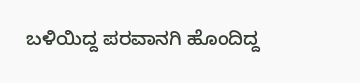ಬಳಿಯಿದ್ದ ಪರವಾನಗಿ ಹೊಂದಿದ್ದ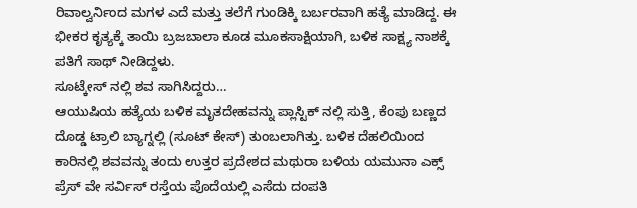ರಿವಾಲ್ವರ್ನಿಂದ ಮಗಳ ಎದೆ ಮತ್ತು ತಲೆಗೆ ಗುಂಡಿಕ್ಕಿ ಬರ್ಬರವಾಗಿ ಹತ್ಯೆ ಮಾಡಿದ್ದ. ಈ ಭೀಕರ ಕೃತ್ಯಕ್ಕೆ ತಾಯಿ ಬ್ರಜಬಾಲಾ ಕೂಡ ಮೂಕಸಾಕ್ಷಿಯಾಗಿ, ಬಳಿಕ ಸಾಕ್ಷ್ಯ ನಾಶಕ್ಕೆ ಪತಿಗೆ ಸಾಥ್ ನೀಡಿದ್ದಳು.
ಸೂಟ್ಕೇಸ್ ನಲ್ಲಿ ಶವ ಸಾಗಿಸಿದ್ದರು…
ಆಯುಷಿಯ ಹತ್ಯೆಯ ಬಳಿಕ ಮೃತದೇಹವನ್ನು ಪ್ಲಾಸ್ಟಿಕ್ ನಲ್ಲಿ ಸುತ್ತಿ, ಕೆಂಪು ಬಣ್ಣದ ದೊಡ್ಡ ಟ್ರಾಲಿ ಬ್ಯಾಗ್ನಲ್ಲಿ (ಸೂಟ್ ಕೇಸ್) ತುಂಬಲಾಗಿತ್ತು. ಬಳಿಕ ದೆಹಲಿಯಿಂದ ಕಾರಿನಲ್ಲಿ ಶವವನ್ನು ತಂದು ಉತ್ತರ ಪ್ರದೇಶದ ಮಥುರಾ ಬಳಿಯ ಯಮುನಾ ಎಕ್ಸ್ ಪ್ರೆಸ್ ವೇ ಸರ್ವಿಸ್ ರಸ್ತೆಯ ಪೊದೆಯಲ್ಲಿ ಎಸೆದು ದಂಪತಿ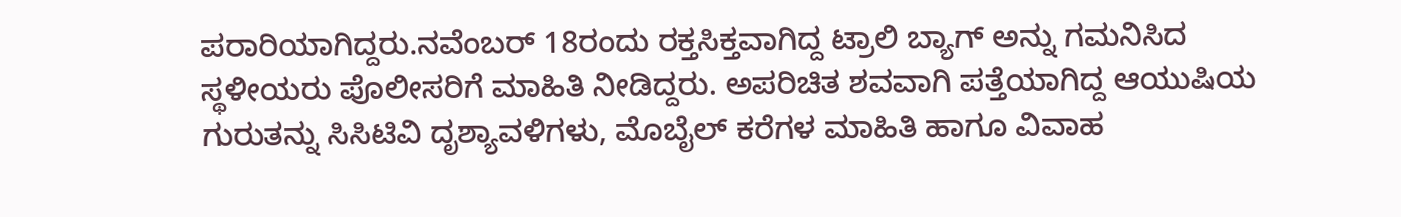ಪರಾರಿಯಾಗಿದ್ದರು.ನವೆಂಬರ್ 18ರಂದು ರಕ್ತಸಿಕ್ತವಾಗಿದ್ದ ಟ್ರಾಲಿ ಬ್ಯಾಗ್ ಅನ್ನು ಗಮನಿಸಿದ ಸ್ಥಳೀಯರು ಪೊಲೀಸರಿಗೆ ಮಾಹಿತಿ ನೀಡಿದ್ದರು. ಅಪರಿಚಿತ ಶವವಾಗಿ ಪತ್ತೆಯಾಗಿದ್ದ ಆಯುಷಿಯ ಗುರುತನ್ನು ಸಿಸಿಟಿವಿ ದೃಶ್ಯಾವಳಿಗಳು, ಮೊಬೈಲ್ ಕರೆಗಳ ಮಾಹಿತಿ ಹಾಗೂ ವಿವಾಹ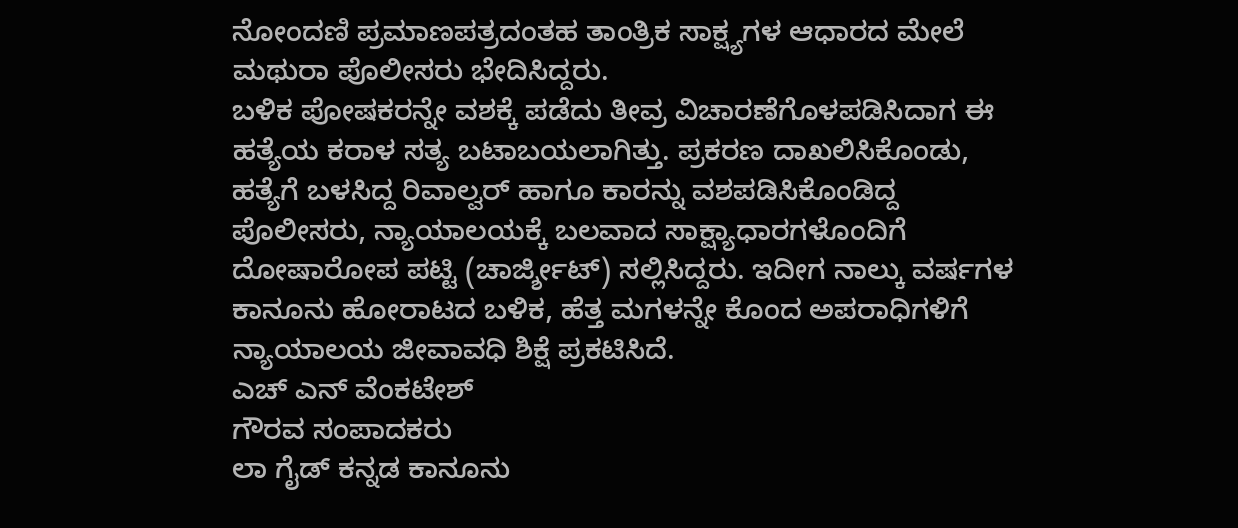ನೋಂದಣಿ ಪ್ರಮಾಣಪತ್ರದಂತಹ ತಾಂತ್ರಿಕ ಸಾಕ್ಷ್ಯಗಳ ಆಧಾರದ ಮೇಲೆ ಮಥುರಾ ಪೊಲೀಸರು ಭೇದಿಸಿದ್ದರು.
ಬಳಿಕ ಪೋಷಕರನ್ನೇ ವಶಕ್ಕೆ ಪಡೆದು ತೀವ್ರ ವಿಚಾರಣೆಗೊಳಪಡಿಸಿದಾಗ ಈ ಹತ್ಯೆಯ ಕರಾಳ ಸತ್ಯ ಬಟಾಬಯಲಾಗಿತ್ತು. ಪ್ರಕರಣ ದಾಖಲಿಸಿಕೊಂಡು, ಹತ್ಯೆಗೆ ಬಳಸಿದ್ದ ರಿವಾಲ್ವರ್ ಹಾಗೂ ಕಾರನ್ನು ವಶಪಡಿಸಿಕೊಂಡಿದ್ದ ಪೊಲೀಸರು, ನ್ಯಾಯಾಲಯಕ್ಕೆ ಬಲವಾದ ಸಾಕ್ಷ್ಯಾಧಾರಗಳೊಂದಿಗೆ ದೋಷಾರೋಪ ಪಟ್ಟಿ (ಚಾರ್ಜ್ಶೀಟ್) ಸಲ್ಲಿಸಿದ್ದರು. ಇದೀಗ ನಾಲ್ಕು ವರ್ಷಗಳ ಕಾನೂನು ಹೋರಾಟದ ಬಳಿಕ, ಹೆತ್ತ ಮಗಳನ್ನೇ ಕೊಂದ ಅಪರಾಧಿಗಳಿಗೆ ನ್ಯಾಯಾಲಯ ಜೀವಾವಧಿ ಶಿಕ್ಷೆ ಪ್ರಕಟಿಸಿದೆ.
ಎಚ್ ಎನ್ ವೆಂಕಟೇಶ್
ಗೌರವ ಸಂಪಾದಕರು
ಲಾ ಗೈಡ್ ಕನ್ನಡ ಕಾನೂನು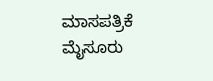ಮಾಸಪತ್ರಿಕೆ
ಮೈಸೂರು